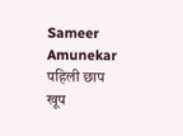Sameer Amunekar
पहिली छाप खूप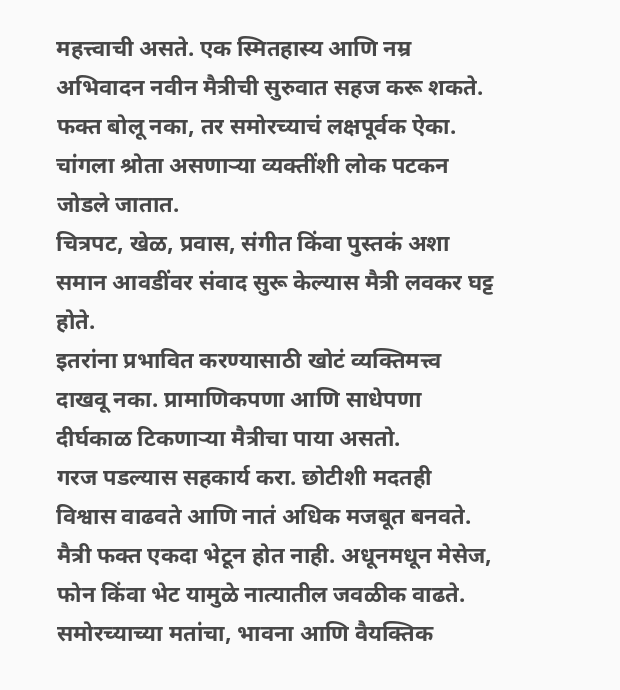महत्त्वाची असते. एक स्मितहास्य आणि नम्र अभिवादन नवीन मैत्रीची सुरुवात सहज करू शकते.
फक्त बोलू नका, तर समोरच्याचं लक्षपूर्वक ऐका. चांगला श्रोता असणाऱ्या व्यक्तींशी लोक पटकन जोडले जातात.
चित्रपट, खेळ, प्रवास, संगीत किंवा पुस्तकं अशा समान आवडींवर संवाद सुरू केल्यास मैत्री लवकर घट्ट होते.
इतरांना प्रभावित करण्यासाठी खोटं व्यक्तिमत्त्व दाखवू नका. प्रामाणिकपणा आणि साधेपणा दीर्घकाळ टिकणाऱ्या मैत्रीचा पाया असतो.
गरज पडल्यास सहकार्य करा. छोटीशी मदतही विश्वास वाढवते आणि नातं अधिक मजबूत बनवते.
मैत्री फक्त एकदा भेटून होत नाही. अधूनमधून मेसेज, फोन किंवा भेट यामुळे नात्यातील जवळीक वाढते.
समोरच्याच्या मतांचा, भावना आणि वैयक्तिक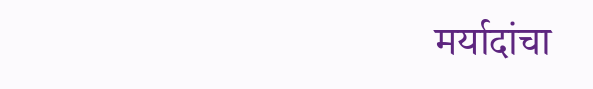मर्यादांचा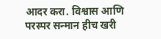आदर करा. विश्वास आणि परस्पर सन्मान हीच खरी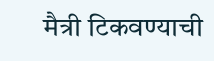मैत्री टिकवण्याची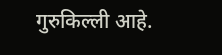गुरुकिल्ली आहे.